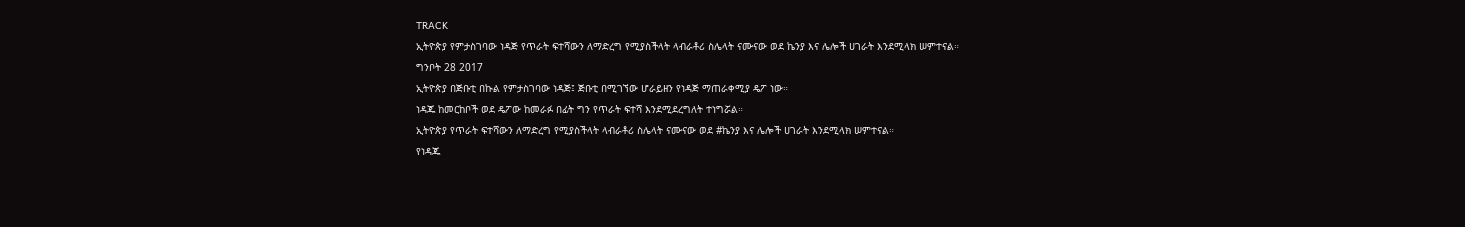TRACK
ኢትዮጵያ የምታስገባው ነዳጅ የጥራት ፍተሻውን ለማድረግ የሚያስችላት ላብራቶሪ ስሌላት ናሙናው ወደ ኬንያ እና ሌሎች ሀገራት እንደሚላክ ሠምተናል።
ግንቦት 28 2017
ኢትዮጵያ በጅቡቲ በኩል የምታስገባው ነዳጅ፤ ጅቡቲ በሚገኘው ሆራይዘን የነዳጅ ማጠራቀሚያ ዴፖ ነው።
ነዳጁ ከመርከቦች ወደ ዴፖው ከመራፉ በፊት ግን የጥራት ፍተሻ እንደሚደረግለት ተነግሯል።
ኢትዮጵያ የጥራት ፍተሻውን ለማድረግ የሚያስችላት ላብራቶሪ ስሌላት ናሙናው ወደ #ኬንያ እና ሌሎች ሀገራት እንደሚላክ ሠምተናል።
የነዳጁ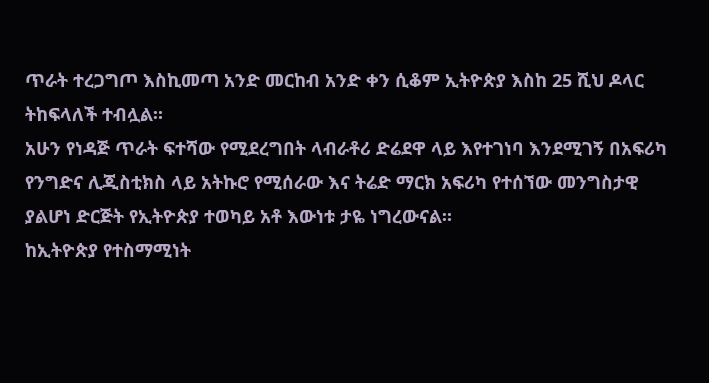ጥራት ተረጋግጦ እስኪመጣ አንድ መርከብ አንድ ቀን ሲቆም ኢትዮጵያ እስከ 25 ሺህ ዶላር ትከፍላለች ተብሏል።
አሁን የነዳጅ ጥራት ፍተሻው የሚደረግበት ላብራቶሪ ድሬደዋ ላይ እየተገነባ እንደሚገኝ በአፍሪካ የንግድና ሊጂስቲክስ ላይ አትኩሮ የሚሰራው እና ትሬድ ማርክ አፍሪካ የተሰኘው መንግስታዊ ያልሆነ ድርጅት የኢትዮጵያ ተወካይ አቶ እውነቱ ታዬ ነግረውናል።
ከኢትዮጵያ የተስማሚነት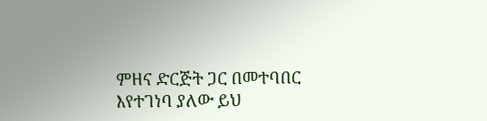ምዘና ድርጅት ጋር በመተባበር እየተገነባ ያለው ይህ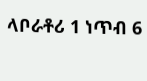ላቦራቶሪ 1 ነጥብ 6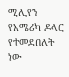ሚሊየን የአሜሪካ ዶላር የተመደበለት ነው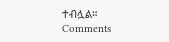ተብሏል።
Comments